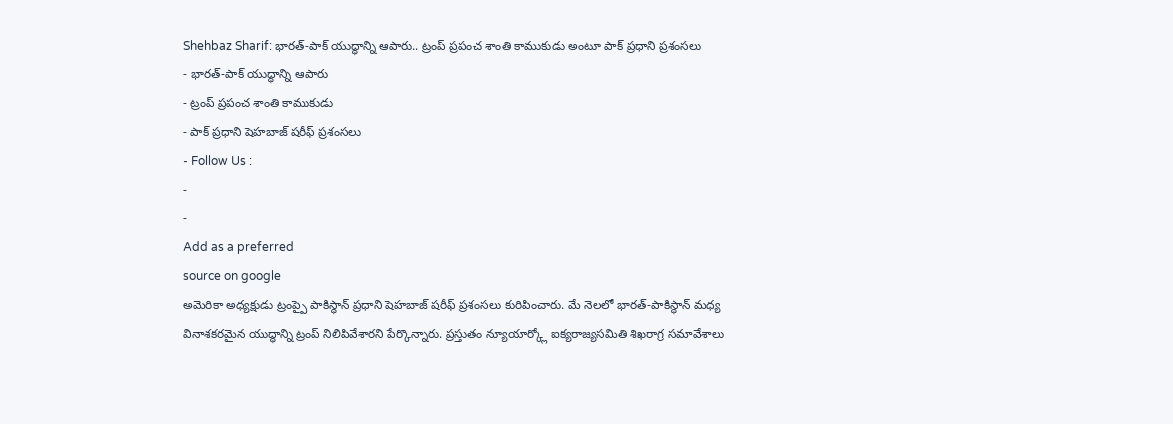Shehbaz Sharif: భారత్-పాక్ యుద్ధాన్ని ఆపారు.. ట్రంప్ ప్రపంచ శాంతి కాముకుడు అంటూ పాక్ ప్రధాని ప్రశంసలు
- భారత్-పాక్ యుద్ధాన్ని ఆపారు
- ట్రంప్ ప్రపంచ శాంతి కాముకుడు
- పాక్ ప్రధాని షెహబాజ్ షరీఫ్ ప్రశంసలు
- Follow Us :
-
-
Add as a preferred
source on google
అమెరికా అధ్యక్షుడు ట్రంప్పై పాకిస్థాన్ ప్రధాని షెహబాజ్ షరీఫ్ ప్రశంసలు కురిపించారు. మే నెలలో భారత్-పాకిస్థాన్ మధ్య వినాశకరమైన యుద్ధాన్ని ట్రంప్ నిలిపివేశారని పేర్కొన్నారు. ప్రస్తుతం న్యూయార్క్లో ఐక్యరాజ్యసమితి శిఖరాగ్ర సమావేశాలు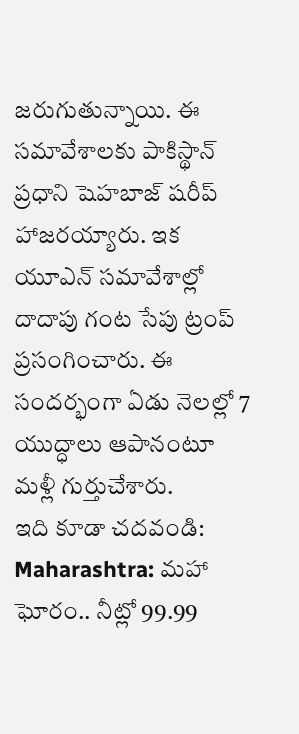జరుగుతున్నాయి. ఈ సమావేశాలకు పాకిస్థాన్ ప్రధాని షెహబాజ్ షరీప్ హాజరయ్యారు. ఇక యూఎన్ సమావేశాల్లో దాదాపు గంట సేపు ట్రంప్ ప్రసంగించారు. ఈ సందర్భంగా ఏడు నెలల్లో 7 యుద్ధాలు ఆపానంటూ మళ్లీ గుర్తుచేశారు.
ఇది కూడా చదవండి: Maharashtra: మహా ఘోరం.. నీట్లో 99.99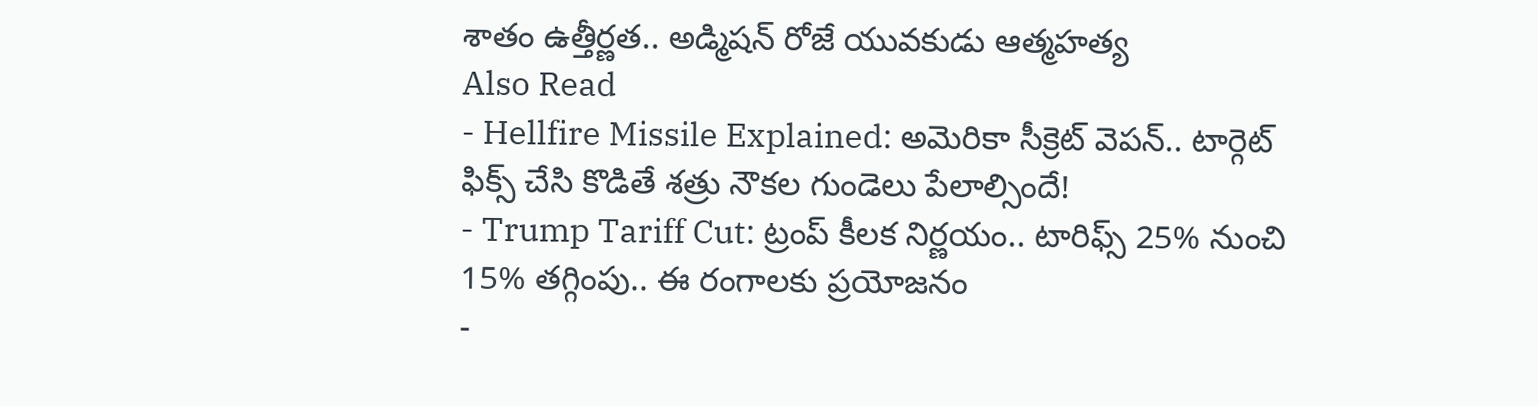శాతం ఉత్తీర్ణత.. అడ్మిషన్ రోజే యువకుడు ఆత్మహత్య
Also Read
- Hellfire Missile Explained: అమెరికా సీక్రెట్ వెపన్.. టార్గెట్ ఫిక్స్ చేసి కొడితే శత్రు నౌకల గుండెలు పేలాల్సిందే!
- Trump Tariff Cut: ట్రంప్ కీలక నిర్ణయం.. టారిఫ్స్ 25% నుంచి 15% తగ్గింపు.. ఈ రంగాలకు ప్రయోజనం
-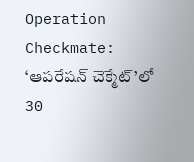Operation Checkmate: ‘ఆపరేషన్ చెక్మేట్’లో 30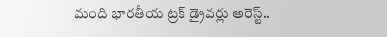మంది భారతీయ ట్రక్ డ్రైవర్లు అరెస్ట్..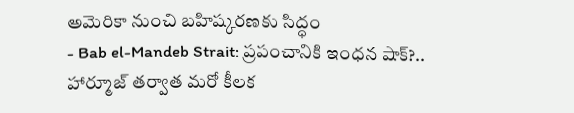అమెరికా నుంచి బహిష్కరణకు సిద్ధం
- Bab el-Mandeb Strait: ప్రపంచానికి ఇంధన షాక్?.. హార్మూజ్ తర్వాత మరో కీలక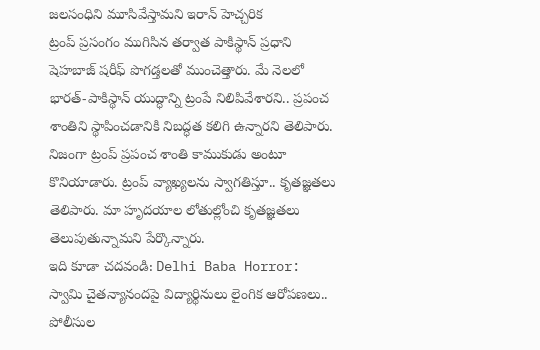జలసంధిని మూసివేస్తామని ఇరాన్ హెచ్చరిక
ట్రంప్ ప్రసంగం ముగిసిన తర్వాత పాకిస్థాన్ ప్రధాని షెహబాజ్ షరీఫ్ పొగడ్తలతో ముంచెత్తారు. మే నెలలో భారత్-పాకిస్థాన్ యుద్ధాన్ని ట్రంపే నిలిపివేశారని.. ప్రపంచ శాంతిని స్థాపించడానికి నిబద్ధత కలిగి ఉన్నారని తెలిపారు. నిజంగా ట్రంప్ ప్రపంచ శాంతి కాముకుడు అంటూ కొనియాడారు. ట్రంప్ వ్యాఖ్యలను స్వాగతిస్తూ.. కృతజ్ఞతలు తెలిపారు. మా హృదయాల లోతుల్లోంచి కృతజ్ఞతలు తెలుపుతున్నామని పేర్కొన్నారు.
ఇది కూడా చదవండి: Delhi Baba Horror: స్వామి చైతన్యానందపై విద్యార్థినులు లైంగిక ఆరోపణలు.. పోలీసుల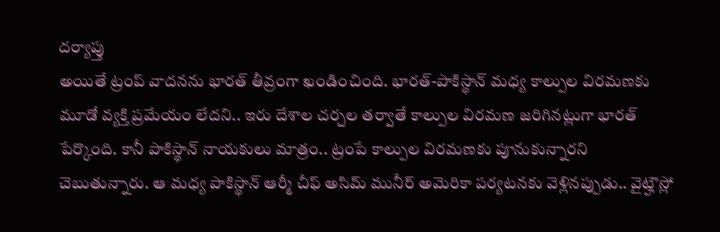దర్యాప్తు
అయితే ట్రంప్ వాదనను భారత్ తీవ్రంగా ఖండించింది. భారత్-పాకిస్థాన్ మధ్య కాల్పుల విరమణకు మూడో వ్యక్తి ప్రమేయం లేదని.. ఇరు దేశాల చర్చల తర్వాతే కాల్పుల విరమణ జరిగినట్లుగా భారత్ పేర్కొంది. కానీ పాకిస్థాన్ నాయకులు మాత్రం.. ట్రంపే కాల్పుల విరమణకు పూనుకున్నారని చెబుతున్నారు. ఆ మధ్య పాకిస్థాన్ ఆర్మీ చీఫ్ అసిమ్ మునీర్ అమెరికా పర్యటనకు వెళ్లినప్పుడు.. వైట్హౌస్లో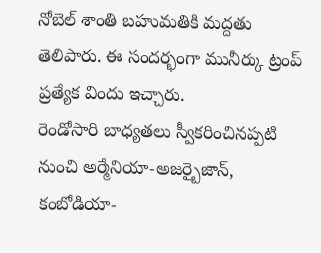నోబెల్ శాంతి బహుమతికి మద్దతు తెలిపారు. ఈ సందర్భంగా మునీర్కు ట్రంప్ ప్రత్యేక విందు ఇచ్చారు.
రెండోసారి బాధ్యతలు స్వీకరించినప్పటి నుంచి అర్మేనియా-అజర్బైజాన్, కంబోడియా-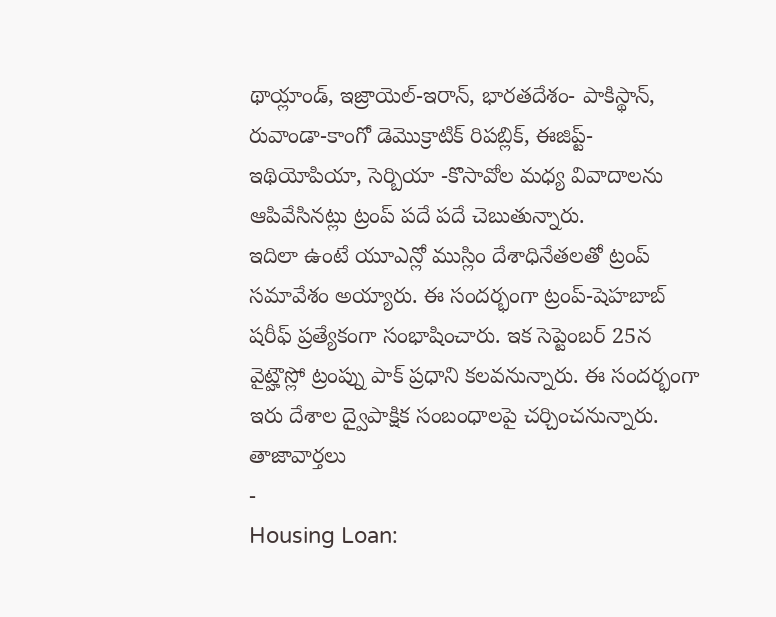థాయ్లాండ్, ఇజ్రాయెల్-ఇరాన్, భారతదేశం- పాకిస్థాన్, రువాండా-కాంగో డెమొక్రాటిక్ రిపబ్లిక్, ఈజిప్ట్- ఇథియోపియా, సెర్బియా -కొసావోల మధ్య వివాదాలను ఆపివేసినట్లు ట్రంప్ పదే పదే చెబుతున్నారు.
ఇదిలా ఉంటే యూఎన్లో ముస్లిం దేశాధినేతలతో ట్రంప్ సమావేశం అయ్యారు. ఈ సందర్భంగా ట్రంప్-షెహబాబ్ షరీఫ్ ప్రత్యేకంగా సంభాషించారు. ఇక సెప్టెంబర్ 25న వైట్హౌస్లో ట్రంప్ను పాక్ ప్రధాని కలవనున్నారు. ఈ సందర్భంగా ఇరు దేశాల ద్వైపాక్షిక సంబంధాలపై చర్చించనున్నారు.
తాజావార్తలు
-
Housing Loan: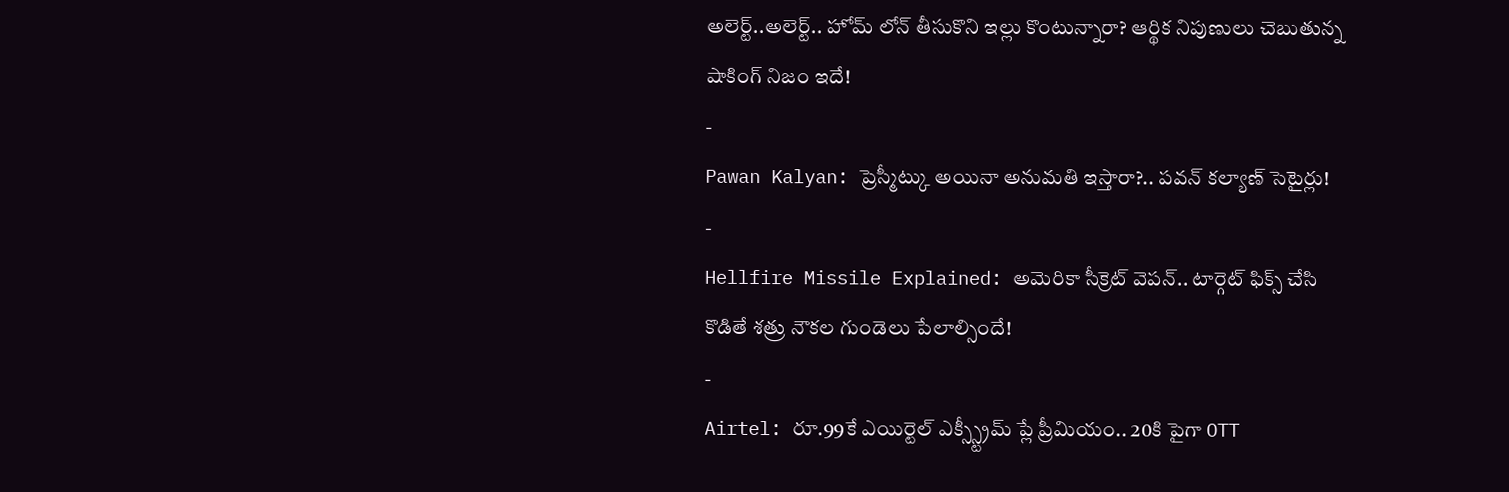అలెర్ట్..అలెర్ట్.. హోమ్ లోన్ తీసుకొని ఇల్లు కొంటున్నారా? ఆర్థిక నిపుణులు చెబుతున్న షాకింగ్ నిజం ఇదే!
-
Pawan Kalyan: ప్రెస్మీట్కు అయినా అనుమతి ఇస్తారా?.. పవన్ కల్యాణ్ సెటైర్లు!
-
Hellfire Missile Explained: అమెరికా సీక్రెట్ వెపన్.. టార్గెట్ ఫిక్స్ చేసి కొడితే శత్రు నౌకల గుండెలు పేలాల్సిందే!
-
Airtel: రూ.99కే ఎయిర్టెల్ ఎక్స్స్ట్రీమ్ ప్లే ప్రీమియం.. 20కి పైగా OTT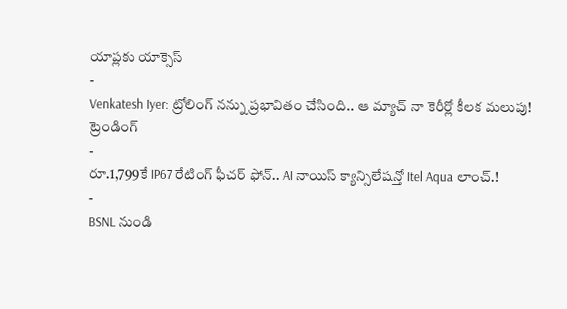యాప్లకు యాక్సెస్
-
Venkatesh Iyer: ట్రోలింగ్ నన్ను ప్రభావితం చేసింది.. ఆ మ్యాచ్ నా కెరీర్లో కీలక మలుపు!
ట్రెండింగ్
-
రూ.1,799కే IP67 రేటింగ్ ఫీచర్ ఫోన్.. AI నాయిస్ క్యాన్సిలేషన్తో Itel Aqua లాంచ్.!
-
BSNL నుండి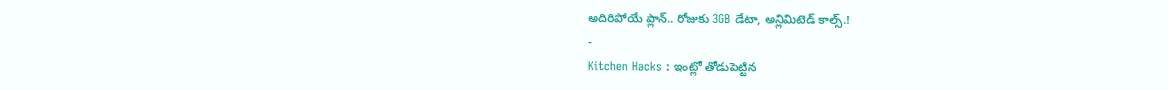అదిరిపోయే ప్లాన్.. రోజుకు 3GB డేటా, అన్లిమిటెడ్ కాల్స్.!
-
Kitchen Hacks : ఇంట్లో తోడుపెట్టిన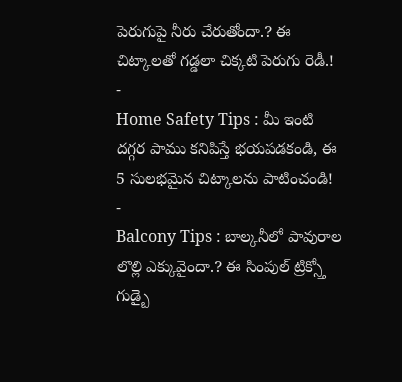పెరుగుపై నీరు చేరుతోందా.? ఈ చిట్కాలతో గడ్డలా చిక్కటి పెరుగు రెడీ.!
-
Home Safety Tips : మీ ఇంటి దగ్గర పాము కనిపిస్తే భయపడకండి, ఈ 5 సులభమైన చిట్కాలను పాటించండి!
-
Balcony Tips : బాల్కనీలో పావురాల లొల్లి ఎక్కువైందా.? ఈ సింపుల్ ట్రిక్స్తో గుడ్బై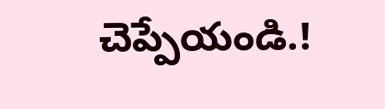చెప్పేయండి.!